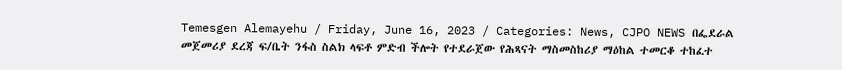Temesgen Alemayehu / Friday, June 16, 2023 / Categories: News, CJPO NEWS በፌደራል መጀመሪያ ደረጃ ፍ/ቤት ንፋስ ስልክ ላፍቶ ምድብ ችሎት የተደራጀው የሕጻናት ማስመስከሪያ ማዕከል ተመርቆ ተከፈተ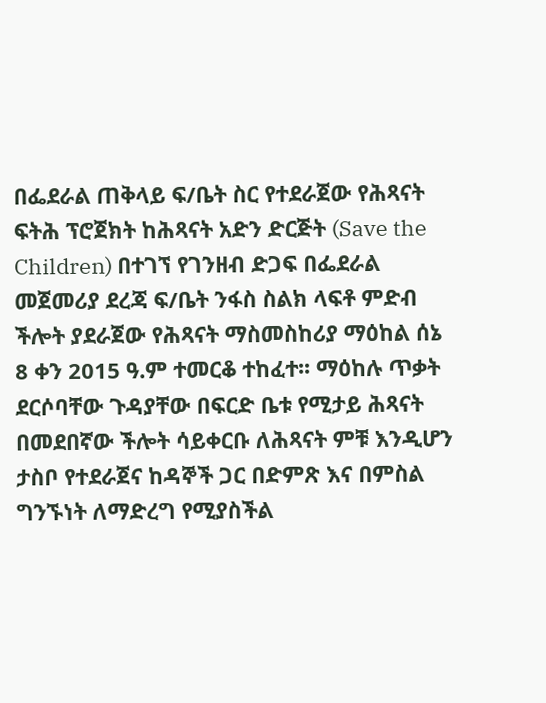በፌደራል ጠቅላይ ፍ/ቤት ስር የተደራጀው የሕጻናት ፍትሕ ፕሮጀክት ከሕጻናት አድን ድርጅት (Save the Children) በተገኘ የገንዘብ ድጋፍ በፌደራል መጀመሪያ ደረጃ ፍ/ቤት ንፋስ ስልክ ላፍቶ ምድብ ችሎት ያደራጀው የሕጻናት ማስመስከሪያ ማዕከል ሰኔ 8 ቀን 2015 ዓ.ም ተመርቆ ተከፈተ፡፡ ማዕከሉ ጥቃት ደርሶባቸው ጉዳያቸው በፍርድ ቤቱ የሚታይ ሕጻናት በመደበኛው ችሎት ሳይቀርቡ ለሕጻናት ምቹ እንዲሆን ታስቦ የተደራጀና ከዳኞች ጋር በድምጽ እና በምስል ግንኙነት ለማድረግ የሚያስችል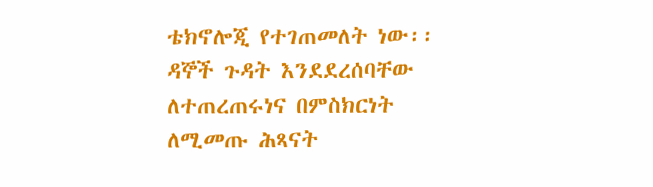ቴክኖሎጂ የተገጠመለት ነው፡፡ ዳኞች ጉዳት እንደደረሰባቸው ለተጠረጠሩነና በምስክርነት ለሚመጡ ሕጻናት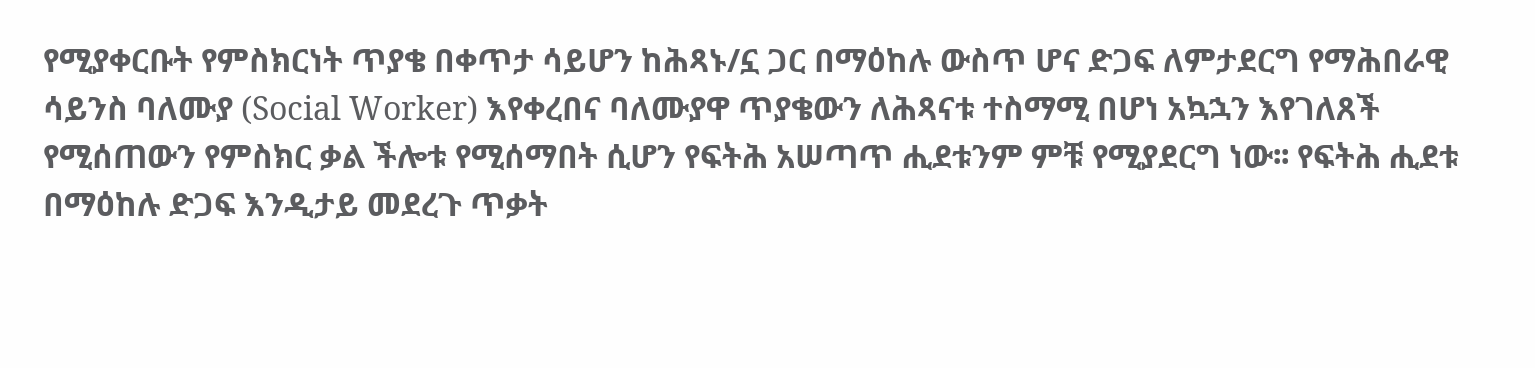የሚያቀርቡት የምስክርነት ጥያቄ በቀጥታ ሳይሆን ከሕጻኑ/ኗ ጋር በማዕከሉ ውስጥ ሆና ድጋፍ ለምታደርግ የማሕበራዊ ሳይንስ ባለሙያ (Social Worker) እየቀረበና ባለሙያዋ ጥያቄውን ለሕጻናቱ ተስማሚ በሆነ አኳኋን እየገለጸች የሚሰጠውን የምስክር ቃል ችሎቱ የሚሰማበት ሲሆን የፍትሕ አሠጣጥ ሒደቱንም ምቹ የሚያደርግ ነው፡፡ የፍትሕ ሒደቱ በማዕከሉ ድጋፍ እንዲታይ መደረጉ ጥቃት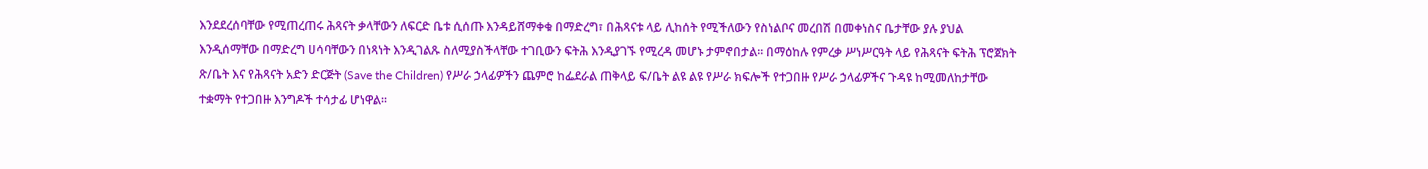እንደደረሰባቸው የሚጠረጠሩ ሕጻናት ቃላቸውን ለፍርድ ቤቱ ሲሰጡ እንዳይሸማቀቁ በማድረግ፣ በሕጻናቱ ላይ ሊከሰት የሚችለውን የስነልቦና መረበሽ በመቀነስና ቤታቸው ያሉ ያህል እንዲሰማቸው በማድረግ ሀሳባቸውን በነጻነት እንዲገልጹ ስለሚያስችላቸው ተገቢውን ፍትሕ እንዲያገኙ የሚረዳ መሆኑ ታምኖበታል፡፡ በማዕከሉ የምረቃ ሥነሥርዓት ላይ የሕጻናት ፍትሕ ፕሮጀክት ጽ/ቤት እና የሕጻናት አድን ድርጅት (Save the Children) የሥራ ኃላፊዎችን ጨምሮ ከፌደራል ጠቅላይ ፍ/ቤት ልዩ ልዩ የሥራ ክፍሎች የተጋበዙ የሥራ ኃላፊዎችና ጉዳዩ ከሚመለከታቸው ተቋማት የተጋበዙ እንግዶች ተሳታፊ ሆነዋል፡፡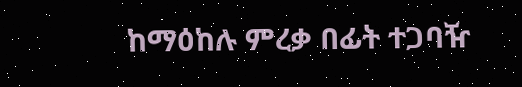ከማዕከሉ ምረቃ በፊት ተጋባዥ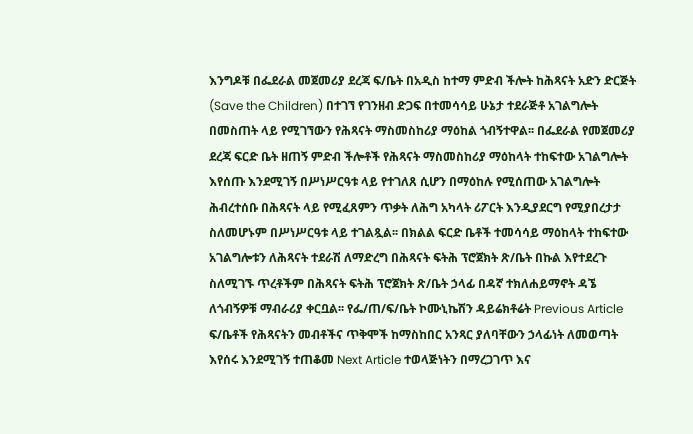እንግዶቹ በፌደራል መጀመሪያ ደረጃ ፍ/ቤት በአዲስ ከተማ ምድብ ችሎት ከሕጻናት አድን ድርጅት (Save the Children) በተገኘ የገንዘብ ድጋፍ በተመሳሳይ ሁኔታ ተደራጅቶ አገልግሎት በመስጠት ላይ የሚገኘውን የሕጻናት ማስመስከሪያ ማዕከል ጎብኝተዋል፡፡ በፌደራል የመጀመሪያ ደረጃ ፍርድ ቤት ዘጠኝ ምድብ ችሎቶች የሕጻናት ማስመስከሪያ ማዕከላት ተከፍተው አገልግሎት እየሰጡ እንደሚገኝ በሥነሥርዓቱ ላይ የተገለጸ ሲሆን በማዕከሉ የሚሰጠው አገልግሎት ሕብረተሰቡ በሕጻናት ላይ የሚፈጸምን ጥቃት ለሕግ አካላት ሪፖርት እንዲያደርግ የሚያበረታታ ስለመሆኑም በሥነሥርዓቱ ላይ ተገልጿል፡፡ በክልል ፍርድ ቤቶች ተመሳሳይ ማዕከላት ተከፍተው አገልግሎቱን ለሕጻናት ተደራሽ ለማድረግ በሕጻናት ፍትሕ ፕሮጀክት ጽ/ቤት በኩል እየተደረጉ ስለሚገኙ ጥረቶችም በሕጻናት ፍትሕ ፕሮጀክት ጽ/ቤት ኃላፊ በዳኛ ተክለሐይማኖት ዳኜ ለጎብኝዎቹ ማብራሪያ ቀርቧል፡፡ የፌ/ጠ/ፍ/ቤት ኮሙኒኬሽን ዳይሬክቶሬት Previous Article ፍ/ቤቶች የሕጻናትን መብቶችና ጥቅሞች ከማስከበር አንጻር ያለባቸውን ኃላፊነት ለመወጣት እየሰሩ እንደሚገኝ ተጠቆመ Next Article ተወላጅነትን በማረጋገጥ እና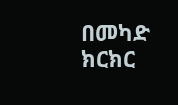በመካድ ክርክር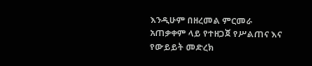እንዲሁም በዘረመል ምርመራ አጠቃቀም ላይ የተዘጋጀ የሥልጠና እና የውይይት መድረክ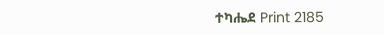ተካሔደ Print 2185